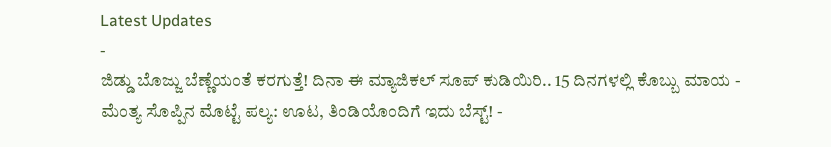Latest Updates
-
ಜಿಡ್ಡು ಬೊಜ್ಜು ಬೆಣ್ಣೆಯಂತೆ ಕರಗುತ್ತೆ! ದಿನಾ ಈ ಮ್ಯಾಜಿಕಲ್ ಸೂಪ್ ಕುಡಿಯಿರಿ.. 15 ದಿನಗಳಲ್ಲಿ ಕೊಬ್ಬು ಮಾಯ -
ಮೆಂತ್ಯ ಸೊಪ್ಪಿನ ಮೊಟ್ಟೆ ಪಲ್ಯ: ಊಟ, ತಿಂಡಿಯೊಂದಿಗೆ ಇದು ಬೆಸ್ಟ್! -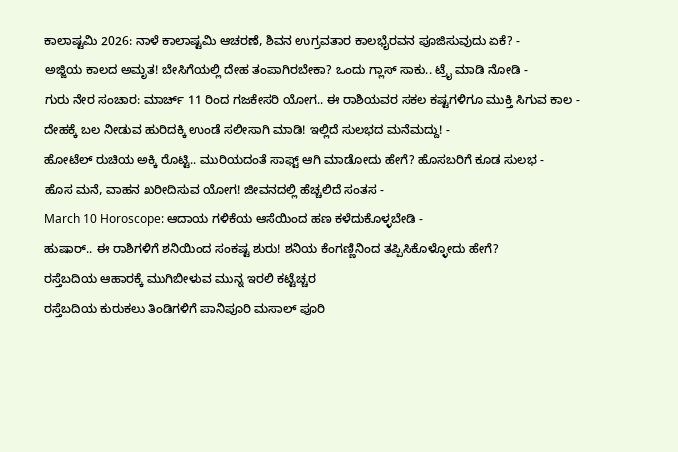ಕಾಲಾಷ್ಟಮಿ 2026: ನಾಳೆ ಕಾಲಾಷ್ಟಮಿ ಆಚರಣೆ, ಶಿವನ ಉಗ್ರವತಾರ ಕಾಲಭೈರವನ ಪೂಜಿಸುವುದು ಏಕೆ? -
ಅಜ್ಜಿಯ ಕಾಲದ ಅಮೃತ! ಬೇಸಿಗೆಯಲ್ಲಿ ದೇಹ ತಂಪಾಗಿರಬೇಕಾ? ಒಂದು ಗ್ಲಾಸ್ ಸಾಕು.. ಟ್ರೈ ಮಾಡಿ ನೋಡಿ -
ಗುರು ನೇರ ಸಂಚಾರ: ಮಾರ್ಚ್ 11 ರಿಂದ ಗಜಕೇಸರಿ ಯೋಗ.. ಈ ರಾಶಿಯವರ ಸಕಲ ಕಷ್ಟಗಳಿಗೂ ಮುಕ್ತಿ ಸಿಗುವ ಕಾಲ -
ದೇಹಕ್ಕೆ ಬಲ ನೀಡುವ ಹುರಿದಕ್ಕಿ ಉಂಡೆ ಸಲೀಸಾಗಿ ಮಾಡಿ! ಇಲ್ಲಿದೆ ಸುಲಭದ ಮನೆಮದ್ದು! -
ಹೋಟೆಲ್ ರುಚಿಯ ಅಕ್ಕಿ ರೊಟ್ಟಿ.. ಮುರಿಯದಂತೆ ಸಾಫ್ಟ್ ಆಗಿ ಮಾಡೋದು ಹೇಗೆ? ಹೊಸಬರಿಗೆ ಕೂಡ ಸುಲಭ -
ಹೊಸ ಮನೆ, ವಾಹನ ಖರೀದಿಸುವ ಯೋಗ! ಜೀವನದಲ್ಲಿ ಹೆಚ್ಚಲಿದೆ ಸಂತಸ -
March 10 Horoscope: ಆದಾಯ ಗಳಿಕೆಯ ಆಸೆಯಿಂದ ಹಣ ಕಳೆದುಕೊಳ್ಳಬೇಡಿ -
ಹುಷಾರ್.. ಈ ರಾಶಿಗಳಿಗೆ ಶನಿಯಿಂದ ಸಂಕಷ್ಟ ಶುರು! ಶನಿಯ ಕೆಂಗಣ್ಣಿನಿಂದ ತಪ್ಪಿಸಿಕೊಳ್ಳೋದು ಹೇಗೆ?
ರಸ್ತೆಬದಿಯ ಆಹಾರಕ್ಕೆ ಮುಗಿಬೀಳುವ ಮುನ್ನ ಇರಲಿ ಕಟ್ಟೆಚ್ಚರ
ರಸ್ತೆಬದಿಯ ಕುರುಕಲು ತಿಂಡಿಗಳಿಗೆ ಪಾನಿಪೂರಿ ಮಸಾಲ್ ಪೂರಿ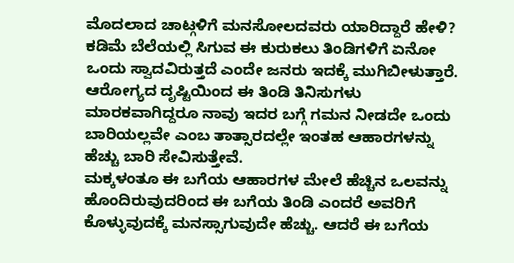ಮೊದಲಾದ ಚಾಟ್ಗಳಿಗೆ ಮನಸೋಲದವರು ಯಾರಿದ್ದಾರೆ ಹೇಳಿ? ಕಡಿಮೆ ಬೆಲೆಯಲ್ಲಿ ಸಿಗುವ ಈ ಕುರುಕಲು ತಿಂಡಿಗಳಿಗೆ ಏನೋ ಒಂದು ಸ್ವಾದವಿರುತ್ತದೆ ಎಂದೇ ಜನರು ಇದಕ್ಕೆ ಮುಗಿಬೀಳುತ್ತಾರೆ. ಆರೋಗ್ಯದ ದೃಷ್ಟಿಯಿಂದ ಈ ತಿಂಡಿ ತಿನಿಸುಗಳು ಮಾರಕವಾಗಿದ್ದರೂ ನಾವು ಇದರ ಬಗ್ಗೆ ಗಮನ ನೀಡದೇ ಒಂದು ಬಾರಿಯಲ್ಲವೇ ಎಂಬ ತಾತ್ಸಾರದಲ್ಲೇ ಇಂತಹ ಆಹಾರಗಳನ್ನು ಹೆಚ್ಚು ಬಾರಿ ಸೇವಿಸುತ್ತೇವೆ.
ಮಕ್ಕಳಂತೂ ಈ ಬಗೆಯ ಆಹಾರಗಳ ಮೇಲೆ ಹೆಚ್ಚಿನ ಒಲವನ್ನು ಹೊಂದಿರುವುದರಿಂದ ಈ ಬಗೆಯ ತಿಂಡಿ ಎಂದರೆ ಅವರಿಗೆ ಕೊಳ್ಳುವುದಕ್ಕೆ ಮನಸ್ಸಾಗುವುದೇ ಹೆಚ್ಚು. ಆದರೆ ಈ ಬಗೆಯ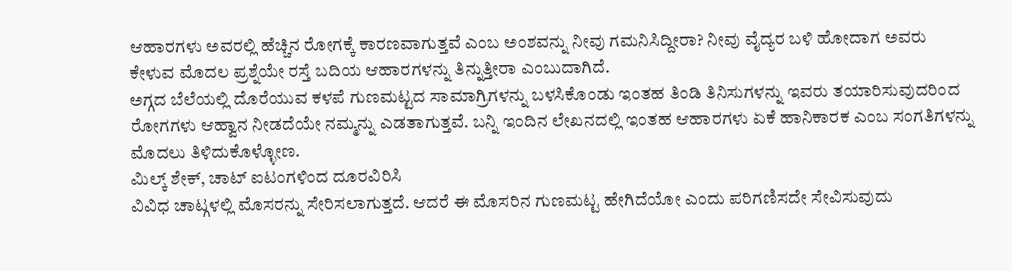ಆಹಾರಗಳು ಅವರಲ್ಲಿ ಹೆಚ್ಚಿನ ರೋಗಕ್ಕೆ ಕಾರಣವಾಗುತ್ತವೆ ಎಂಬ ಅಂಶವನ್ನು ನೀವು ಗಮನಿಸಿದ್ದೀರಾ? ನೀವು ವೈದ್ಯರ ಬಳಿ ಹೋದಾಗ ಅವರು ಕೇಳುವ ಮೊದಲ ಪ್ರಶ್ನೆಯೇ ರಸ್ತೆ ಬದಿಯ ಆಹಾರಗಳನ್ನು ತಿನ್ನುತ್ತೀರಾ ಎಂಬುದಾಗಿದೆ.
ಅಗ್ಗದ ಬೆಲೆಯಲ್ಲಿ ದೊರೆಯುವ ಕಳಪೆ ಗುಣಮಟ್ಟದ ಸಾಮಾಗ್ರಿಗಳನ್ನು ಬಳಸಿಕೊಂಡು ಇಂತಹ ತಿಂಡಿ ತಿನಿಸುಗಳನ್ನು ಇವರು ತಯಾರಿಸುವುದರಿಂದ ರೋಗಗಳು ಆಹ್ವಾನ ನೀಡದೆಯೇ ನಮ್ಮನ್ನು ಎಡತಾಗುತ್ತವೆ. ಬನ್ನಿ ಇಂದಿನ ಲೇಖನದಲ್ಲಿ ಇಂತಹ ಆಹಾರಗಳು ಏಕೆ ಹಾನಿಕಾರಕ ಎಂಬ ಸಂಗತಿಗಳನ್ನು ಮೊದಲು ತಿಳಿದುಕೊಳ್ಳೋಣ.
ಮಿಲ್ಕ್ ಶೇಕ್, ಚಾಟ್ ಐಟಂಗಳಿಂದ ದೂರವಿರಿಸಿ
ವಿವಿಧ ಚಾಟ್ಗಳಲ್ಲಿ ಮೊಸರನ್ನು ಸೇರಿಸಲಾಗುತ್ತದೆ. ಆದರೆ ಈ ಮೊಸರಿನ ಗುಣಮಟ್ಟ ಹೇಗಿದೆಯೋ ಎಂದು ಪರಿಗಣಿಸದೇ ಸೇವಿಸುವುದು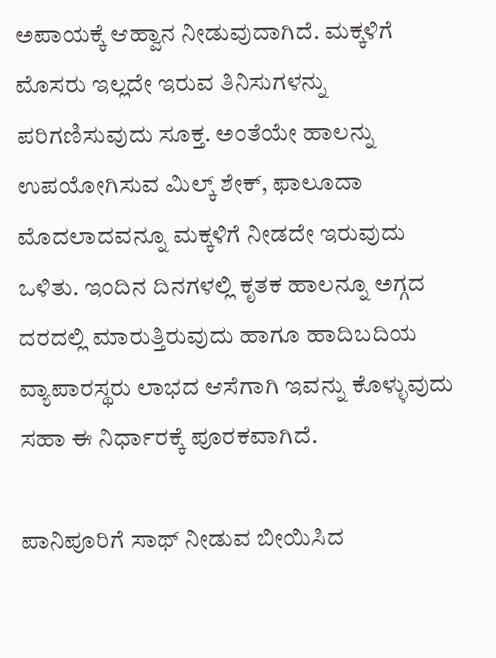ಅಪಾಯಕ್ಕೆ ಆಹ್ವಾನ ನೀಡುವುದಾಗಿದೆ. ಮಕ್ಕಳಿಗೆ ಮೊಸರು ಇಲ್ಲದೇ ಇರುವ ತಿನಿಸುಗಳನ್ನು ಪರಿಗಣಿಸುವುದು ಸೂಕ್ತ. ಅಂತೆಯೇ ಹಾಲನ್ನು ಉಪಯೋಗಿಸುವ ಮಿಲ್ಕ್ ಶೇಕ್, ಫಾಲೂದಾ ಮೊದಲಾದವನ್ನೂ ಮಕ್ಕಳಿಗೆ ನೀಡದೇ ಇರುವುದು ಒಳಿತು. ಇಂದಿನ ದಿನಗಳಲ್ಲಿ ಕೃತಕ ಹಾಲನ್ನೂ ಅಗ್ಗದ ದರದಲ್ಲಿ ಮಾರುತ್ತಿರುವುದು ಹಾಗೂ ಹಾದಿಬದಿಯ ವ್ಯಾಪಾರಸ್ಥರು ಲಾಭದ ಆಸೆಗಾಗಿ ಇವನ್ನು ಕೊಳ್ಳುವುದು ಸಹಾ ಈ ನಿರ್ಧಾರಕ್ಕೆ ಪೂರಕವಾಗಿದೆ.

ಪಾನಿಪೂರಿಗೆ ಸಾಥ್ ನೀಡುವ ಬೀಯಿಸಿದ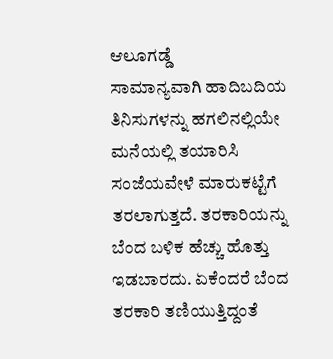ಆಲೂಗಡ್ಡೆ
ಸಾಮಾನ್ಯವಾಗಿ ಹಾದಿಬದಿಯ ತಿನಿಸುಗಳನ್ನು ಹಗಲಿನಲ್ಲಿಯೇ ಮನೆಯಲ್ಲಿ ತಯಾರಿಸಿ ಸಂಜೆಯವೇಳೆ ಮಾರುಕಟ್ಟೆಗೆ ತರಲಾಗುತ್ತದೆ. ತರಕಾರಿಯನ್ನು ಬೆಂದ ಬಳಿಕ ಹೆಚ್ಚು ಹೊತ್ತು ಇಡಬಾರದು. ಏಕೆಂದರೆ ಬೆಂದ ತರಕಾರಿ ತಣಿಯುತ್ತಿದ್ದಂತೆ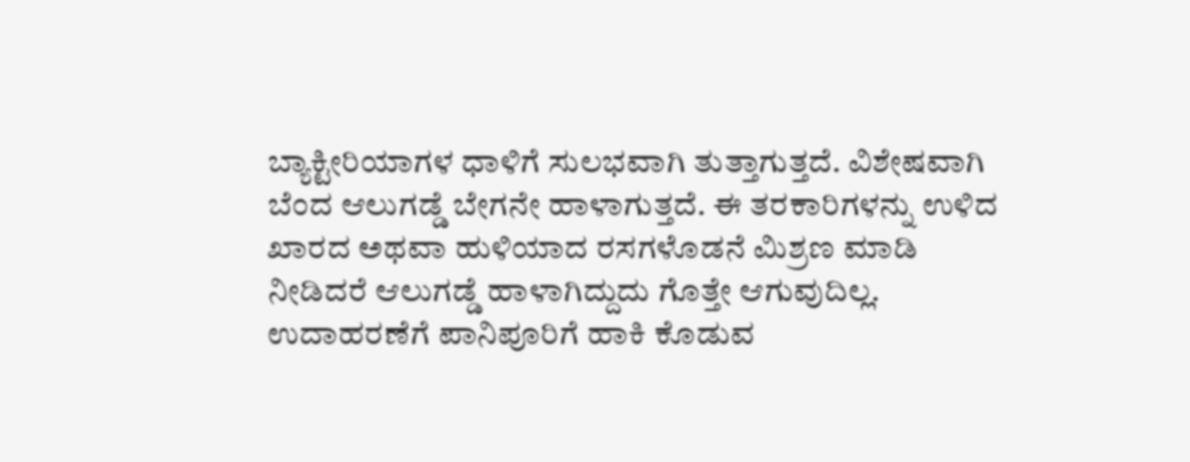ಬ್ಯಾಕ್ಟೀರಿಯಾಗಳ ಧಾಳಿಗೆ ಸುಲಭವಾಗಿ ತುತ್ತಾಗುತ್ತದೆ. ವಿಶೇಷವಾಗಿ ಬೆಂದ ಆಲುಗಡ್ಡೆ ಬೇಗನೇ ಹಾಳಾಗುತ್ತದೆ. ಈ ತರಕಾರಿಗಳನ್ನು ಉಳಿದ ಖಾರದ ಅಥವಾ ಹುಳಿಯಾದ ರಸಗಳೊಡನೆ ಮಿಶ್ರಣ ಮಾಡಿ ನೀಡಿದರೆ ಆಲುಗಡ್ಡೆ ಹಾಳಾಗಿದ್ದುದು ಗೊತ್ತೇ ಆಗುವುದಿಲ್ಲ. ಉದಾಹರಣೆಗೆ ಪಾನಿಪೂರಿಗೆ ಹಾಕಿ ಕೊಡುವ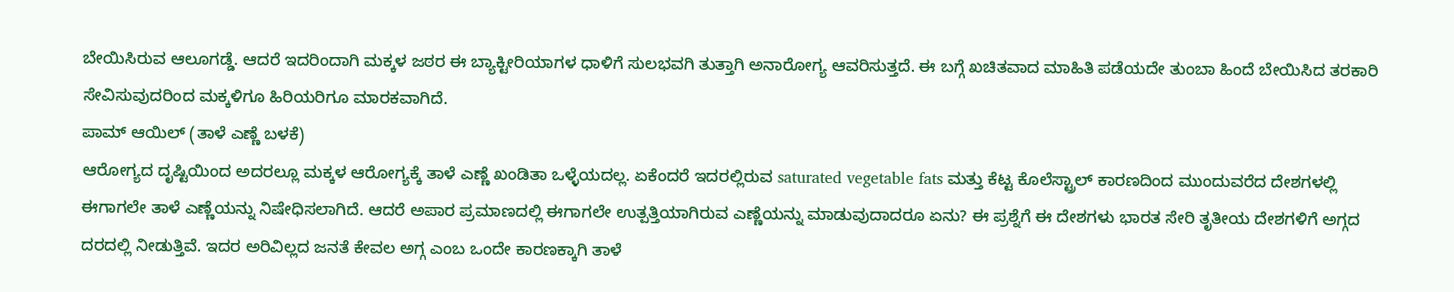ಬೇಯಿಸಿರುವ ಆಲೂಗಡ್ಡೆ. ಆದರೆ ಇದರಿಂದಾಗಿ ಮಕ್ಕಳ ಜಠರ ಈ ಬ್ಯಾಕ್ಟೀರಿಯಾಗಳ ಧಾಳಿಗೆ ಸುಲಭವಗಿ ತುತ್ತಾಗಿ ಅನಾರೋಗ್ಯ ಆವರಿಸುತ್ತದೆ. ಈ ಬಗ್ಗೆ ಖಚಿತವಾದ ಮಾಹಿತಿ ಪಡೆಯದೇ ತುಂಬಾ ಹಿಂದೆ ಬೇಯಿಸಿದ ತರಕಾರಿ ಸೇವಿಸುವುದರಿಂದ ಮಕ್ಕಳಿಗೂ ಹಿರಿಯರಿಗೂ ಮಾರಕವಾಗಿದೆ.
ಪಾಮ್ ಆಯಿಲ್ (ತಾಳೆ ಎಣ್ಣೆ ಬಳಕೆ)
ಆರೋಗ್ಯದ ದೃಷ್ಟಿಯಿಂದ ಅದರಲ್ಲೂ ಮಕ್ಕಳ ಆರೋಗ್ಯಕ್ಕೆ ತಾಳೆ ಎಣ್ಣೆ ಖಂಡಿತಾ ಒಳ್ಳೆಯದಲ್ಲ. ಏಕೆಂದರೆ ಇದರಲ್ಲಿರುವ saturated vegetable fats ಮತ್ತು ಕೆಟ್ಟ ಕೊಲೆಸ್ಟ್ರಾಲ್ ಕಾರಣದಿಂದ ಮುಂದುವರೆದ ದೇಶಗಳಲ್ಲಿ ಈಗಾಗಲೇ ತಾಳೆ ಎಣ್ಣೆಯನ್ನು ನಿಷೇಧಿಸಲಾಗಿದೆ. ಆದರೆ ಅಪಾರ ಪ್ರಮಾಣದಲ್ಲಿ ಈಗಾಗಲೇ ಉತ್ಪತ್ತಿಯಾಗಿರುವ ಎಣ್ಣೆಯನ್ನು ಮಾಡುವುದಾದರೂ ಏನು? ಈ ಪ್ರಶ್ನೆಗೆ ಈ ದೇಶಗಳು ಭಾರತ ಸೇರಿ ತೃತೀಯ ದೇಶಗಳಿಗೆ ಅಗ್ಗದ ದರದಲ್ಲಿ ನೀಡುತ್ತಿವೆ. ಇದರ ಅರಿವಿಲ್ಲದ ಜನತೆ ಕೇವಲ ಅಗ್ಗ ಎಂಬ ಒಂದೇ ಕಾರಣಕ್ಕಾಗಿ ತಾಳೆ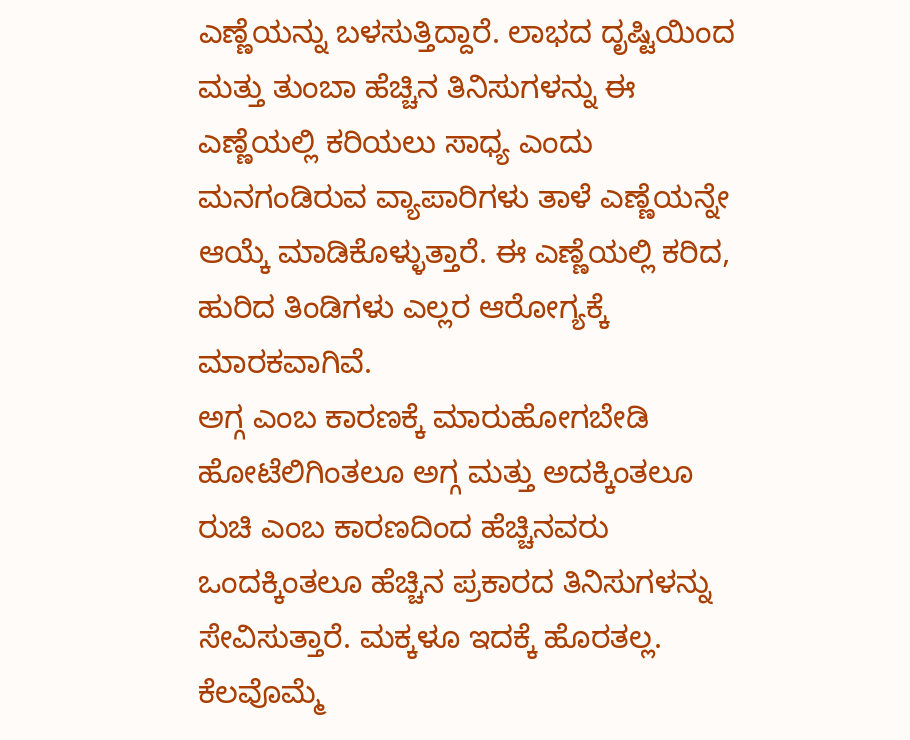ಎಣ್ಣೆಯನ್ನು ಬಳಸುತ್ತಿದ್ದಾರೆ. ಲಾಭದ ದೃಷ್ಟಿಯಿಂದ ಮತ್ತು ತುಂಬಾ ಹೆಚ್ಚಿನ ತಿನಿಸುಗಳನ್ನು ಈ ಎಣ್ಣೆಯಲ್ಲಿ ಕರಿಯಲು ಸಾಧ್ಯ ಎಂದು ಮನಗಂಡಿರುವ ವ್ಯಾಪಾರಿಗಳು ತಾಳೆ ಎಣ್ಣೆಯನ್ನೇ ಆಯ್ಕೆ ಮಾಡಿಕೊಳ್ಳುತ್ತಾರೆ. ಈ ಎಣ್ಣೆಯಲ್ಲಿ ಕರಿದ, ಹುರಿದ ತಿಂಡಿಗಳು ಎಲ್ಲರ ಆರೋಗ್ಯಕ್ಕೆ ಮಾರಕವಾಗಿವೆ.
ಅಗ್ಗ ಎಂಬ ಕಾರಣಕ್ಕೆ ಮಾರುಹೋಗಬೇಡಿ
ಹೋಟೆಲಿಗಿಂತಲೂ ಅಗ್ಗ ಮತ್ತು ಅದಕ್ಕಿಂತಲೂ ರುಚಿ ಎಂಬ ಕಾರಣದಿಂದ ಹೆಚ್ಚಿನವರು ಒಂದಕ್ಕಿಂತಲೂ ಹೆಚ್ಚಿನ ಪ್ರಕಾರದ ತಿನಿಸುಗಳನ್ನು ಸೇವಿಸುತ್ತಾರೆ. ಮಕ್ಕಳೂ ಇದಕ್ಕೆ ಹೊರತಲ್ಲ. ಕೆಲವೊಮ್ಮೆ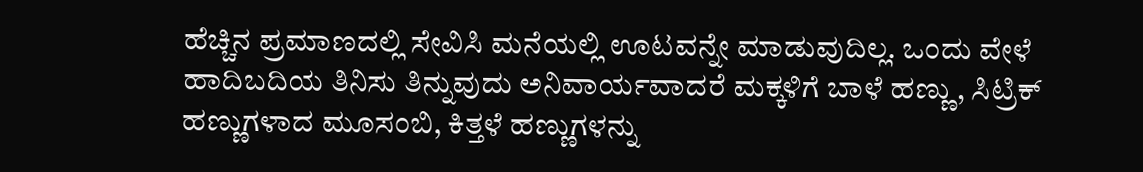ಹೆಚ್ಚಿನ ಪ್ರಮಾಣದಲ್ಲಿ ಸೇವಿಸಿ ಮನೆಯಲ್ಲಿ ಊಟವನ್ನೇ ಮಾಡುವುದಿಲ್ಲ. ಒಂದು ವೇಳೆ ಹಾದಿಬದಿಯ ತಿನಿಸು ತಿನ್ನುವುದು ಅನಿವಾರ್ಯವಾದರೆ ಮಕ್ಕಳಿಗೆ ಬಾಳೆ ಹಣ್ಣು, ಸಿಟ್ರಿಕ್ ಹಣ್ಣುಗಳಾದ ಮೂಸಂಬಿ, ಕಿತ್ತಳೆ ಹಣ್ಣುಗಳನ್ನು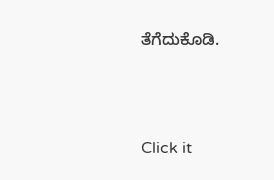ತೆಗೆದುಕೊಡಿ.



Click it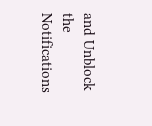and Unblock the Notifications